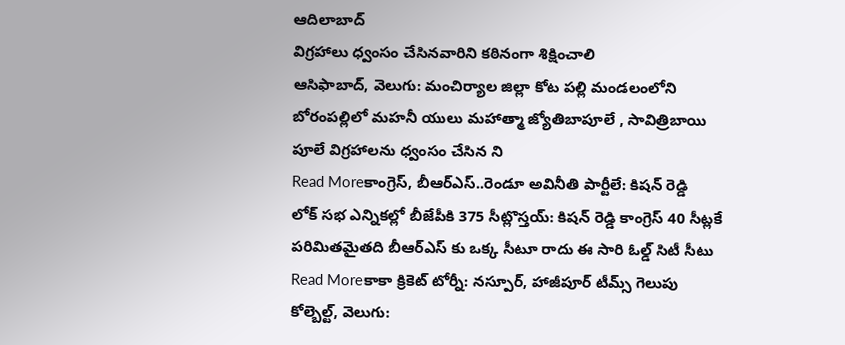ఆదిలాబాద్
విగ్రహాలు ధ్వంసం చేసినవారిని కఠినంగా శిక్షించాలి
ఆసిఫాబాద్, వెలుగు: మంచిర్యాల జిల్లా కోట పల్లి మండలంలోని బోరంపల్లిలో మహనీ యులు మహాత్మా జ్యోతిబాపూలే , సావిత్రిబాయి పూలే విగ్రహాలను ధ్వంసం చేసిన ని
Read Moreకాంగ్రెస్, బీఆర్ఎస్..రెండూ అవినీతి పార్టీలే: కిషన్ రెడ్డి
లోక్ సభ ఎన్నికల్లో బీజేపీకి 375 సీట్లొస్తయ్: కిషన్ రెడ్డి కాంగ్రెస్ 40 సీట్లకే పరిమితమైతది బీఆర్ఎస్ కు ఒక్క సీటూ రాదు ఈ సారి ఓల్డ్ సిటీ సీటు
Read Moreకాకా క్రికెట్ టోర్నీ: నస్పూర్, హాజీపూర్ టీమ్స్ గెలుపు
కోల్బెల్ట్, వెలుగు: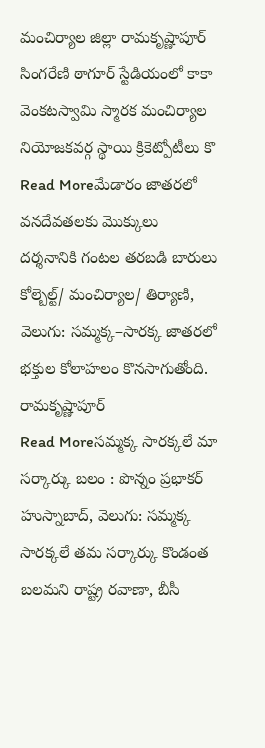మంచిర్యాల జిల్లా రామకృష్ణాపూర్ సింగరేణి ఠాగూర్ స్టేడియంలో కాకా వెంకటస్వామి స్మారక మంచిర్యాల నియోజకవర్గ స్థాయి క్రికెట్పోటీలు కొ
Read Moreమేడారం జాతరలో వనదేవతలకు మొక్కులు
దర్శనానికి గంటల తరబడి బారులు కోల్బెల్ట్/ మంచిర్యాల/ తిర్యాణి, వెలుగు: సమ్మక్క–సారక్క జాతరలో భక్తుల కోలాహలం కొనసాగుతోంది. రామకృష్ణాపూర్
Read Moreసమ్మక్క సారక్కలే మా సర్కార్కు బలం : పొన్నం ప్రభాకర్
హుస్నాబాద్, వెలుగు: సమ్మక్క సారక్కలే తమ సర్కార్కు కొండంత బలమని రాష్ట్ర రవాణా, బీసీ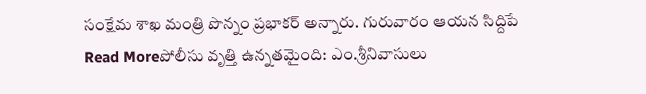సంక్షేమ శాఖ మంత్రి పొన్నం ప్రభాకర్ అన్నారు. గురువారం ఆయన సిద్దిపే
Read Moreపోలీసు వృత్తి ఉన్నతమైంది: ఎం.శ్రీనివాసులు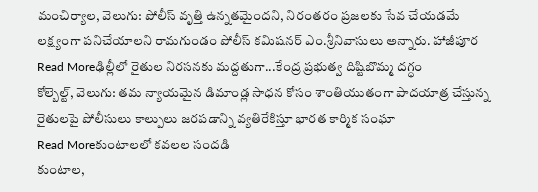మంచిర్యాల, వెలుగు: పోలీస్ వృత్తి ఉన్నతమైందని, నిరంతరం ప్రజలకు సేవ చేయడమే లక్ష్యంగా పనిచేయాలని రామగుండం పోలీస్ కమిషనర్ ఎం.శ్రీనివాసులు అన్నారు. హాజీపూర
Read Moreఢిల్లీలో రైతుల నిరసనకు మద్దతుగా...కేంద్ర ప్రభుత్వ దిష్టిబొమ్మ దగ్ధం
కోల్బెల్ట్, వెలుగు: తమ న్యాయమైన డిమాండ్ల సాధన కోసం శాంతియుతంగా పాదయాత్ర చేస్తున్న రైతులపై పోలీసులు కాల్పులు జరపడాన్ని వ్యతిరేకిస్తూ భారత కార్మిక సంఘా
Read Moreకుంటాలలో కవలల సందడి
కుంటాల,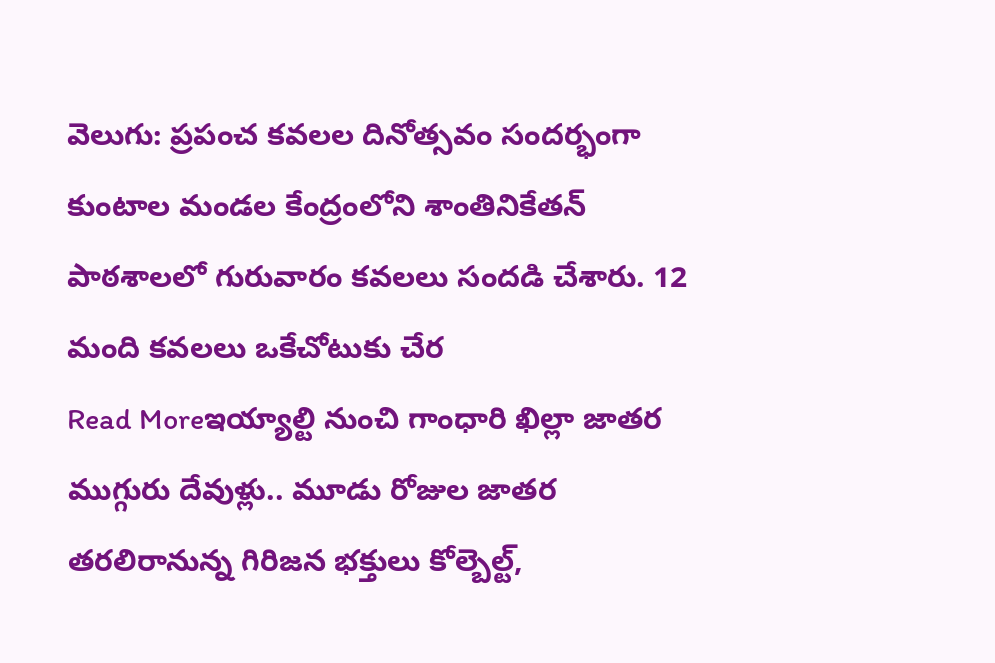వెలుగు: ప్రపంచ కవలల దినోత్సవం సందర్భంగా కుంటాల మండల కేంద్రంలోని శాంతినికేతన్ పాఠశాలలో గురువారం కవలలు సందడి చేశారు. 12 మంది కవలలు ఒకేచోటుకు చేర
Read Moreఇయ్యాల్టి నుంచి గాంధారి ఖిల్లా జాతర
ముగ్గురు దేవుళ్లు.. మూడు రోజుల జాతర తరలిరానున్న గిరిజన భక్తులు కోల్బెల్ట్,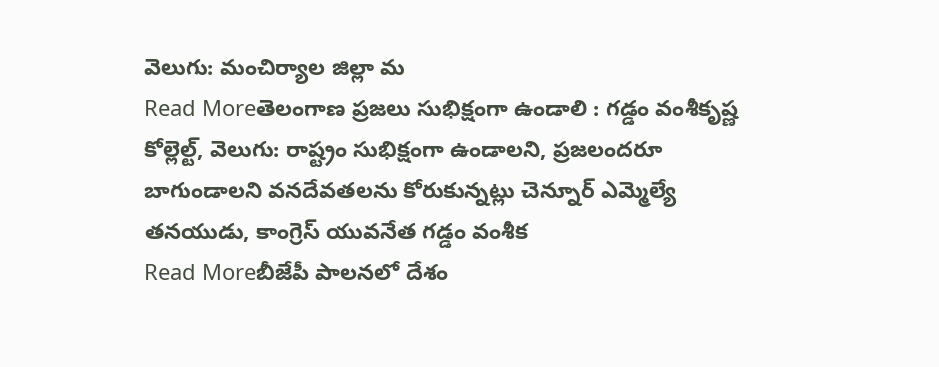వెలుగు: మంచిర్యాల జిల్లా మ
Read Moreతెలంగాణ ప్రజలు సుభిక్షంగా ఉండాలి : గడ్డం వంశీకృష్ణ
కోల్లెల్ట్, వెలుగు: రాష్ట్రం సుభిక్షంగా ఉండాలని, ప్రజలందరూ బాగుండాలని వనదేవతలను కోరుకున్నట్లు చెన్నూర్ ఎమ్మెల్యే తనయుడు, కాంగ్రెస్ యువనేత గడ్డం వంశీక
Read Moreబీజేపీ పాలనలో దేశం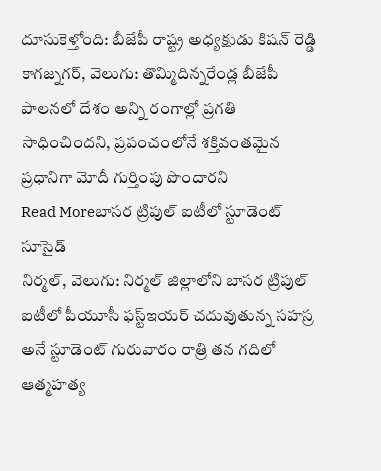దూసుకెళ్తోంది: బీజేపీ రాష్ట్ర అధ్యక్షుడు కిషన్ రెడ్డి
కాగజ్నగర్, వెలుగు: తొమ్మిదిన్నరేండ్ల బీజేపీ పాలనలో దేశం అన్ని రంగాల్లో ప్రగతి సాధించిందని, ప్రపంచంలోనే శక్తివంతమైన ప్రధానిగా మోదీ గుర్తింపు పొందారని
Read Moreబాసర ట్రిపుల్ ఐటీలో స్టూడెంట్ సూసైడ్
నిర్మల్, వెలుగు: నిర్మల్ జిల్లాలోని బాసర ట్రిపుల్ ఐటీలో పీయూసీ ఫస్ట్ఇయర్ చదువుతున్న సహస్ర అనే స్టూడెంట్ గురువారం రాత్రి తన గదిలో ఆత్మహత్య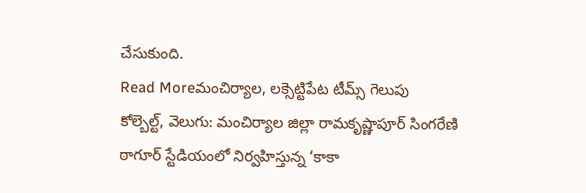చేసుకుంది.
Read Moreమంచిర్యాల, లక్సెట్టిపేట టీమ్స్ గెలుపు
కోల్బెల్ట్, వెలుగు: మంచిర్యాల జిల్లా రామకృష్ణాపూర్ సింగరేణి ఠాగూర్ స్టేడియంలో నిర్వహిస్తున్న ‘కాకా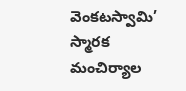వెంకటస్వామి’ స్మారక మంచిర్యాల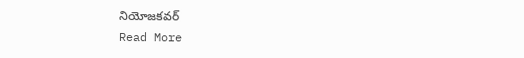నియోజకవర్
Read More